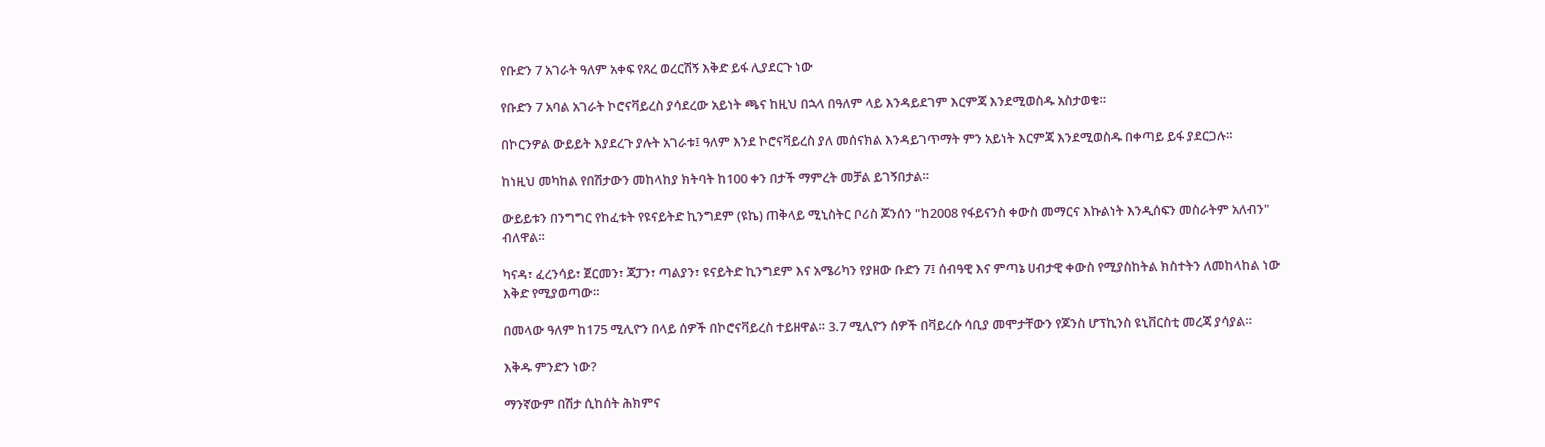የቡድን 7 አገራት ዓለም አቀፍ የጸረ ወረርሽኝ እቅድ ይፋ ሊያደርጉ ነው

የቡድን 7 አባል አገራት ኮሮናቫይረስ ያሳደረው አይነት ጫና ከዚህ በኋላ በዓለም ላይ እንዳይደገም እርምጃ እንደሚወስዱ አስታወቁ።

በኮርንዎል ውይይት እያደረጉ ያሉት አገራቱ፤ ዓለም እንደ ኮሮናቫይረስ ያለ መሰናክል እንዳይገጥማት ምን አይነት እርምጃ እንደሚወስዱ በቀጣይ ይፋ ያደርጋሉ።

ከነዚህ መካከል የበሽታውን መከላከያ ክትባት ከ100 ቀን በታች ማምረት መቻል ይገኝበታል።

ውይይቱን በንግግር የከፈቱት የዩናይትድ ኪንግደም (ዩኬ) ጠቅላይ ሚኒስትር ቦሪስ ጆንሰን "ከ2008 የፋይናንስ ቀውስ መማርና እኩልነት እንዲሰፍን መስራትም አለብን" ብለዋል።

ካናዳ፣ ፈረንሳይ፣ ጀርመን፣ ጃፓን፣ ጣልያን፣ ዩናይትድ ኪንግደም እና አሜሪካን የያዘው ቡድን 7፤ ሰብዓዊ እና ምጣኔ ሀብታዊ ቀውስ የሚያስከትል ክስተትን ለመከላከል ነው እቅድ የሚያወጣው።

በመላው ዓለም ከ175 ሚሊዮን በላይ ሰዎች በኮሮናቫይረስ ተይዘዋል። 3.7 ሚሊዮን ሰዎች በቫይረሱ ሳቢያ መሞታቸውን የጆንስ ሆፕኪንስ ዩኒቨርስቲ መረጃ ያሳያል።

እቅዱ ምንድን ነው?

ማንኛውም በሽታ ሲከሰት ሕክምና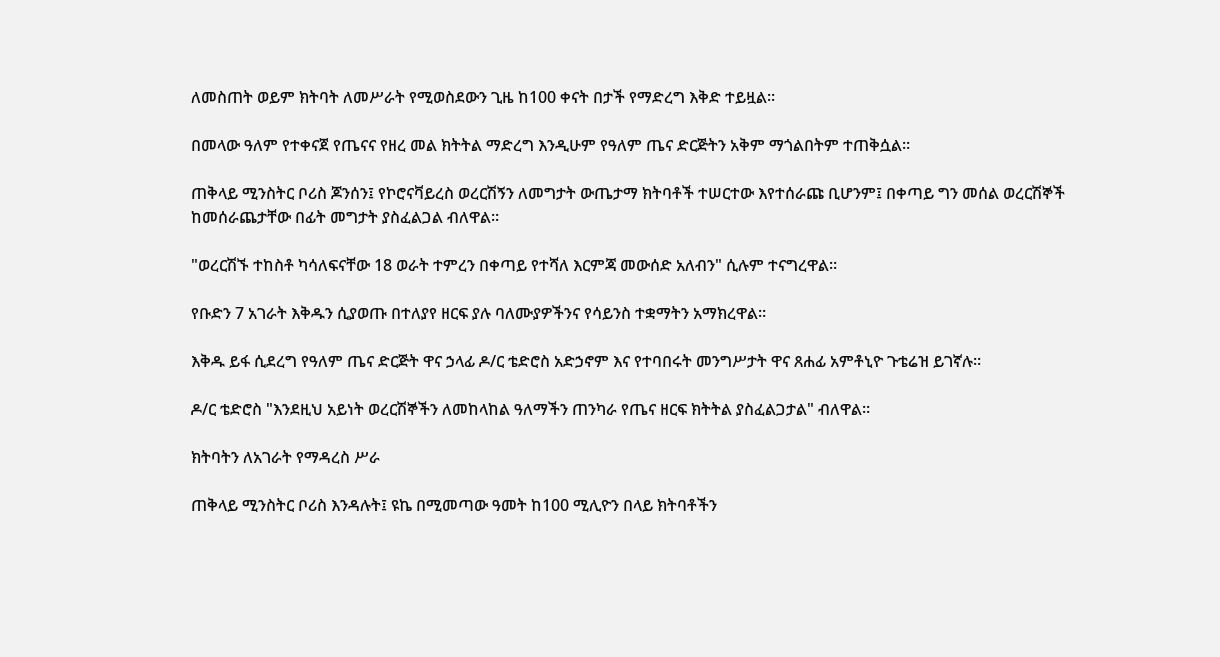ለመስጠት ወይም ክትባት ለመሥራት የሚወስደውን ጊዜ ከ100 ቀናት በታች የማድረግ እቅድ ተይዟል።

በመላው ዓለም የተቀናጀ የጤናና የዘረ መል ክትትል ማድረግ እንዲሁም የዓለም ጤና ድርጅትን አቅም ማጎልበትም ተጠቅሷል።

ጠቅላይ ሚንስትር ቦሪስ ጆንሰን፤ የኮሮናቫይረስ ወረርሽኝን ለመግታት ውጤታማ ክትባቶች ተሠርተው እየተሰራጩ ቢሆንም፤ በቀጣይ ግን መሰል ወረርሽኞች ከመሰራጨታቸው በፊት መግታት ያስፈልጋል ብለዋል።

"ወረርሽኙ ተከስቶ ካሳለፍናቸው 18 ወራት ተምረን በቀጣይ የተሻለ እርምጃ መውሰድ አለብን" ሲሉም ተናግረዋል።

የቡድን 7 አገራት እቅዱን ሲያወጡ በተለያየ ዘርፍ ያሉ ባለሙያዎችንና የሳይንስ ተቋማትን አማክረዋል።

እቅዱ ይፋ ሲደረግ የዓለም ጤና ድርጅት ዋና ኃላፊ ዶ/ር ቴድሮስ አድኃኖም እና የተባበሩት መንግሥታት ዋና ጸሐፊ አምቶኒዮ ጉቴሬዝ ይገኛሉ።

ዶ/ር ቴድሮስ "እንደዚህ አይነት ወረርሽኞችን ለመከላከል ዓለማችን ጠንካራ የጤና ዘርፍ ክትትል ያስፈልጋታል" ብለዋል።

ክትባትን ለአገራት የማዳረስ ሥራ

ጠቅላይ ሚንስትር ቦሪስ እንዳሉት፤ ዩኬ በሚመጣው ዓመት ከ100 ሚሊዮን በላይ ክትባቶችን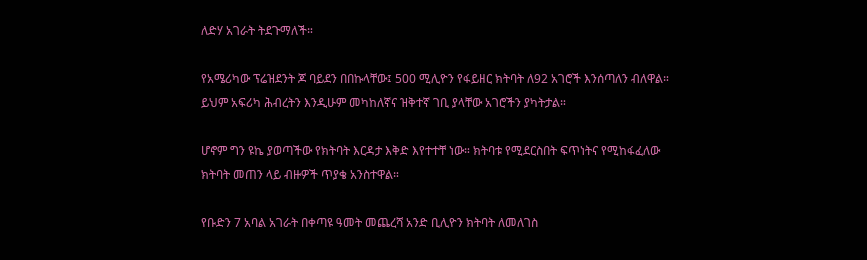ለድሃ አገራት ትደጉማለች።

የአሜሪካው ፕሬዝደንት ጆ ባይደን በበኩላቸው፤ 500 ሚሊዮን የፋይዘር ክትባት ለ92 አገሮች እንሰጣለን ብለዋል። ይህም አፍሪካ ሕብረትን እንዲሁም መካከለኛና ዝቅተኛ ገቢ ያላቸው አገሮችን ያካትታል።

ሆኖም ግን ዩኬ ያወጣችው የክትባት እርዳታ እቅድ እየተተቸ ነው። ክትባቱ የሚደርስበት ፍጥነትና የሚከፋፈለው ክትባት መጠን ላይ ብዙዎች ጥያቄ አንስተዋል።

የቡድን 7 አባል አገራት በቀጣዩ ዓመት መጨረሻ አንድ ቢሊዮን ክትባት ለመለገስ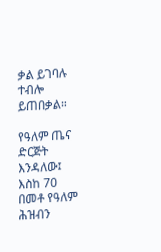ቃል ይገባሉ ተብሎ ይጠበቃል።

የዓለም ጤና ድርጅት እንዳለው፤ እስከ 70 በመቶ የዓለም ሕዝብን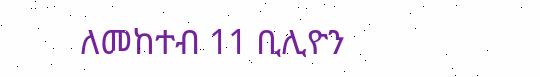ለመከተብ 11 ቢሊዮን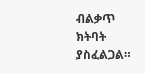ብልቃጥ ክትባት ያስፈልጋል።